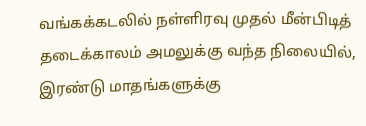வங்கக்கடலில் நள்ளிரவு முதல் மீன்பிடித் தடைக்காலம் அமலுக்கு வந்த நிலையில், இரண்டு மாதங்களுக்கு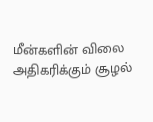மீன்களின் விலை அதிகரிக்கும் சூழல்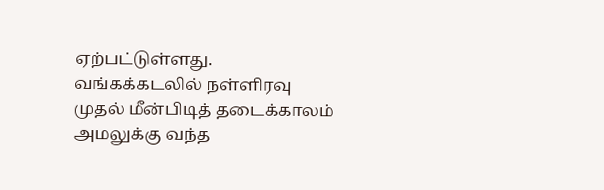ஏற்பட்டுள்ளது.
வங்கக்கடலில் நள்ளிரவு முதல் மீன்பிடித் தடைக்காலம் அமலுக்கு வந்த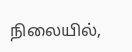நிலையில்,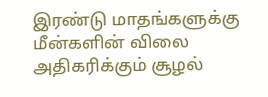இரண்டு மாதங்களுக்கு மீன்களின் விலை அதிகரிக்கும் சூழல்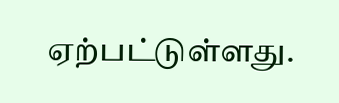ஏற்பட்டுள்ளது.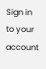Sign in to your account